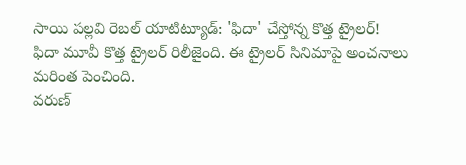సాయి పల్లవి రెబల్ యాటిట్యూడ్: 'ఫిదా' చేస్తోన్న కొత్త ట్రైలర్!
ఫిదా మూవీ కొత్త ట్రైలర్ రిలీజైంది. ఈ ట్రైలర్ సినిమాపై అంచనాలు మరింత పెంచింది.
వరుణ్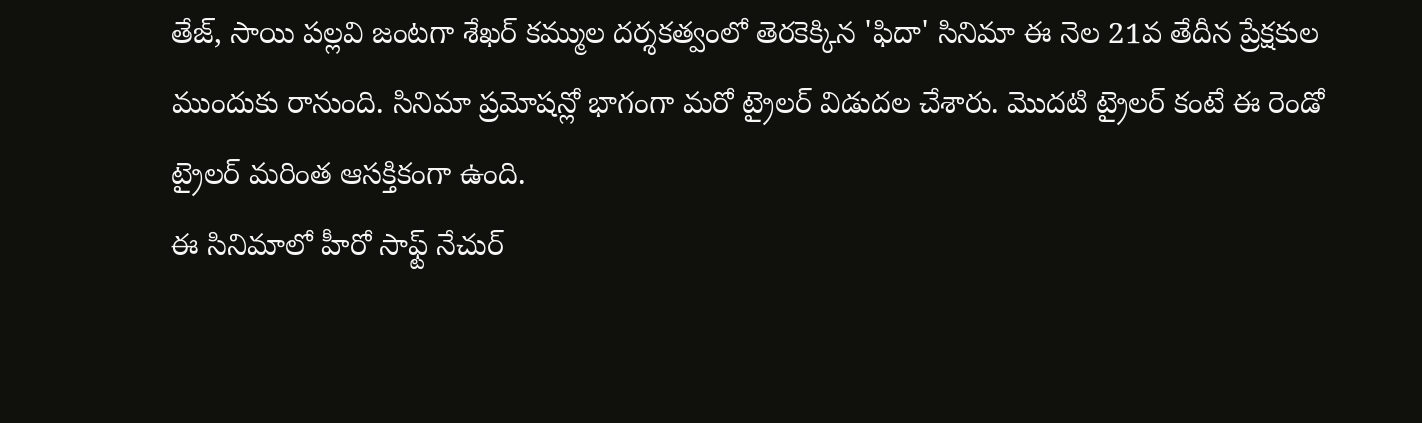తేజ్, సాయి పల్లవి జంటగా శేఖర్ కమ్ముల దర్శకత్వంలో తెరకెక్కిన 'ఫిదా' సినిమా ఈ నెల 21వ తేదీన ప్రేక్షకుల ముందుకు రానుంది. సినిమా ప్రమోషన్లో భాగంగా మరో ట్రైలర్ విడుదల చేశారు. మొదటి ట్రైలర్ కంటే ఈ రెండో ట్రైలర్ మరింత ఆసక్తికంగా ఉంది.
ఈ సినిమాలో హీరో సాఫ్ట్ నేచుర్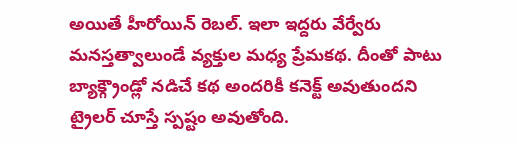అయితే హీరోయిన్ రెబల్. ఇలా ఇద్దరు వేర్వేరు మనస్తత్వాలుండే వ్యక్తుల మధ్య ప్రేమకథ. దీంతో పాటు బ్యాక్గ్రౌండ్లో నడిచే కథ అందరికీ కనెక్ట్ అవుతుందని ట్రైలర్ చూస్తే స్పష్టం అవుతోంది.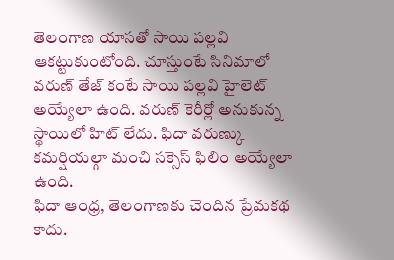తెలంగాణ యాసతో సాయి పల్లవి ఆకట్టుకుంటోంది. చూస్తుంటే సినిమాలో వరుణ్ తేజ్ కంటే సాయి పల్లవి హైలెట్ అయ్యేలా ఉంది. వరుణ్ కెరీర్లో అనుకున్న స్థాయిలో హిట్ లేదు. ఫిదా వరుణ్కు కమర్షియల్గా మంచి సక్సెస్ ఫిలిం అయ్యేలా ఉంది.
ఫిదా ఆంధ్ర, తెలంగాణకు చెందిన ప్రేమకథ కాదు.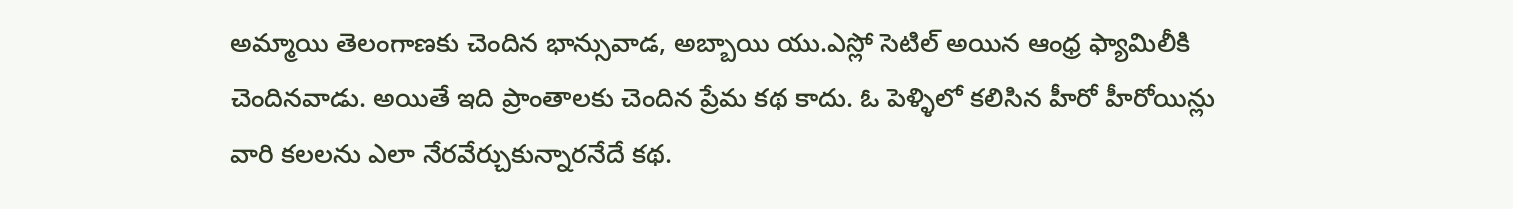అమ్మాయి తెలంగాణకు చెందిన భాన్సువాడ, అబ్బాయి యు.ఎస్లో సెటిల్ అయిన ఆంధ్ర ఫ్యామిలీకి చెందినవాడు. అయితే ఇది ప్రాంతాలకు చెందిన ప్రేమ కథ కాదు. ఓ పెళ్ళిలో కలిసిన హీరో హీరోయిన్లు వారి కలలను ఎలా నేరవేర్చుకున్నారనేదే కథ.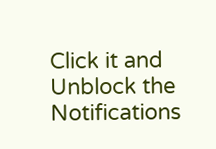Click it and Unblock the Notifications